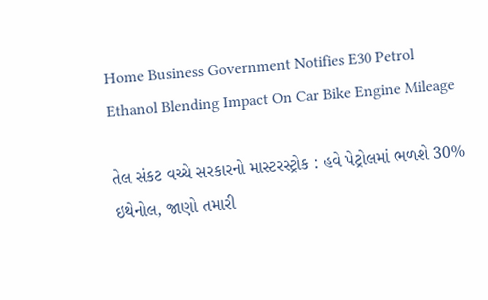Home Business Government Notifies E30 Petrol Ethanol Blending Impact On Car Bike Engine Mileage

તેલ સંકટ વચ્ચે સરકારનો માસ્ટરસ્ટ્રોક : હવે પેટ્રોલમાં ભળશે 30% ઇથેનોલ, જાણો તમારી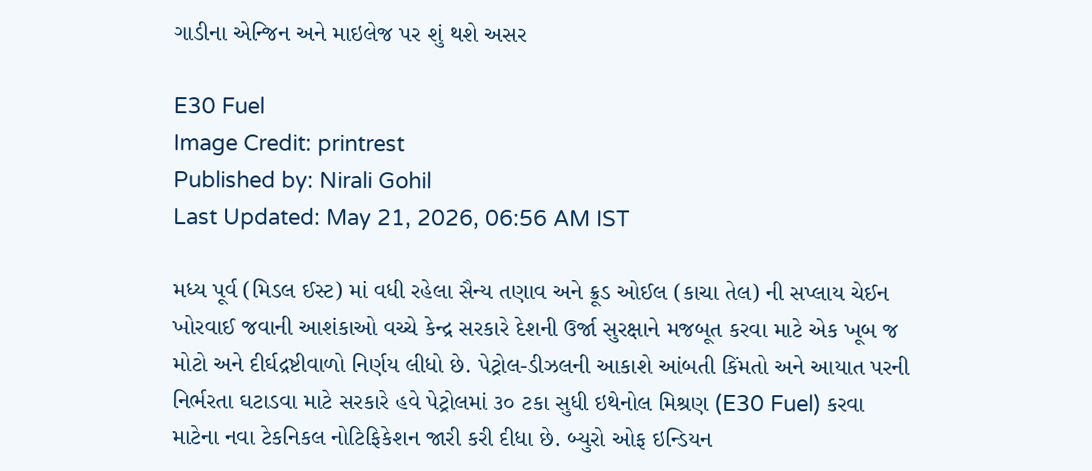ગાડીના એન્જિન અને માઇલેજ પર શું થશે અસર

E30 Fuel
Image Credit: printrest
Published by: Nirali Gohil
Last Updated: May 21, 2026, 06:56 AM IST

મધ્ય પૂર્વ (મિડલ ઈસ્ટ) માં વધી રહેલા સૈન્ય તણાવ અને ક્રૂડ ઓઈલ (કાચા તેલ) ની સપ્લાય ચેઈન ખોરવાઈ જવાની આશંકાઓ વચ્ચે કેન્દ્ર સરકારે દેશની ઉર્જા સુરક્ષાને મજબૂત કરવા માટે એક ખૂબ જ મોટો અને દીર્ઘદ્રષ્ટીવાળો નિર્ણય લીધો છે. પેટ્રોલ-ડીઝલની આકાશે આંબતી કિંમતો અને આયાત પરની નિર્ભરતા ઘટાડવા માટે સરકારે હવે પેટ્રોલમાં ૩૦ ટકા સુધી ઇથેનોલ મિશ્રણ (E30 Fuel) કરવા માટેના નવા ટેકનિકલ નોટિફિકેશન જારી કરી દીધા છે. બ્યુરો ઓફ ઇન્ડિયન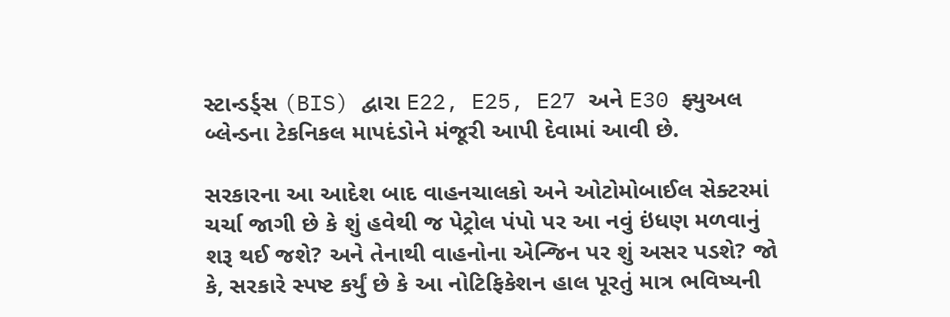સ્ટાન્ડર્ડ્સ (BIS) દ્વારા E22, E25, E27 અને E30 ફ્યુઅલ બ્લેન્ડના ટેકનિકલ માપદંડોને મંજૂરી આપી દેવામાં આવી છે.

સરકારના આ આદેશ બાદ વાહનચાલકો અને ઓટોમોબાઈલ સેક્ટરમાં ચર્ચા જાગી છે કે શું હવેથી જ પેટ્રોલ પંપો પર આ નવું ઇંધણ મળવાનું શરૂ થઈ જશે? અને તેનાથી વાહનોના એન્જિન પર શું અસર પડશે? જો કે, સરકારે સ્પષ્ટ કર્યું છે કે આ નોટિફિકેશન હાલ પૂરતું માત્ર ભવિષ્યની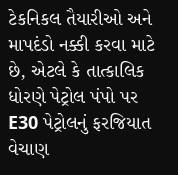ટેકનિકલ તૈયારીઓ અને માપદંડો નક્કી કરવા માટે છે, એટલે કે તાત્કાલિક ધોરણે પેટ્રોલ પંપો પર E30 પેટ્રોલનું ફરજિયાત વેચાણ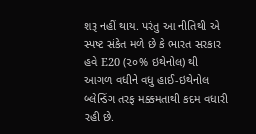શરૂ નહીં થાય. પરંતુ આ નીતિથી એ સ્પષ્ટ સંકેત મળે છે કે ભારત સરકાર હવે E20 (૨૦% ઇથેનોલ) થી આગળ વધીને વધુ હાઈ-ઇથેનોલ બ્લેન્ડિંગ તરફ મક્કમતાથી કદમ વધારી રહી છે.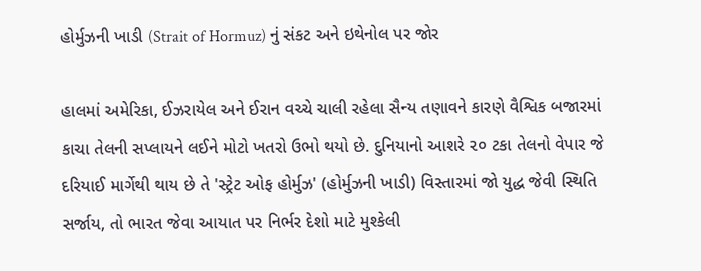હોર્મુઝની ખાડી (Strait of Hormuz) નું સંકટ અને ઇથેનોલ પર જોર

હાલમાં અમેરિકા, ઈઝરાયેલ અને ઈરાન વચ્ચે ચાલી રહેલા સૈન્ય તણાવને કારણે વૈશ્વિક બજારમાં કાચા તેલની સપ્લાયને લઈને મોટો ખતરો ઉભો થયો છે. દુનિયાનો આશરે ૨૦ ટકા તેલનો વેપાર જે દરિયાઈ માર્ગેથી થાય છે તે 'સ્ટ્રેટ ઓફ હોર્મુઝ' (હોર્મુઝની ખાડી) વિસ્તારમાં જો યુદ્ધ જેવી સ્થિતિ સર્જાય, તો ભારત જેવા આયાત પર નિર્ભર દેશો માટે મુશ્કેલી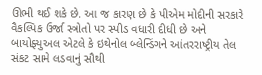ઊભી થઈ શકે છે. આ જ કારણ છે કે પીએમ મોદીની સરકારે વૈકલ્પિક ઉર્જા સ્ત્રોતો પર સ્પીડ વધારી દીધી છે અને બાયોફ્યુઅલ એટલે કે ઇથેનોલ બ્લેન્ડિંગને આંતરરાષ્ટ્રીય તેલ સંકટ સામે લડવાનું સૌથી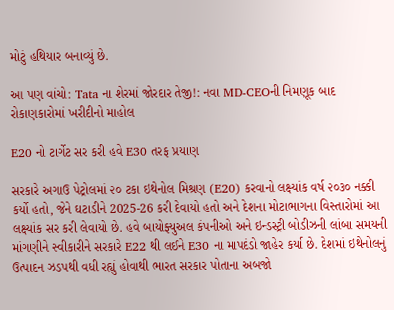મોટું હથિયાર બનાવ્યું છે.

આ પણ વાંચો: Tata ના શેરમાં જોરદાર તેજી!: નવા MD-CEOની નિમણૂક બાદ રોકાણકારોમાં ખરીદીનો માહોલ

E20 નો ટાર્ગેટ સર કરી હવે E30 તરફ પ્રયાણ

સરકારે અગાઉ પેટ્રોલમાં ૨૦ ટકા ઇથેનોલ મિશ્રણ (E20) કરવાનો લક્ષ્યાંક વર્ષ ૨૦૩૦ નક્કી કર્યો હતો, જેને ઘટાડીને 2025-26 કરી દેવાયો હતો અને દેશના મોટાભાગના વિસ્તારોમાં આ લક્ષ્યાંક સર કરી લેવાયો છે. હવે બાયોફ્યુઅલ કંપનીઓ અને ઇન્ડસ્ટ્રી બોડીઝની લાંબા સમયની માંગણીને સ્વીકારીને સરકારે E22 થી લઈને E30 ના માપદંડો જાહેર કર્યા છે. દેશમાં ઇથેનોલનું ઉત્પાદન ઝડપથી વધી રહ્યું હોવાથી ભારત સરકાર પોતાના અબજો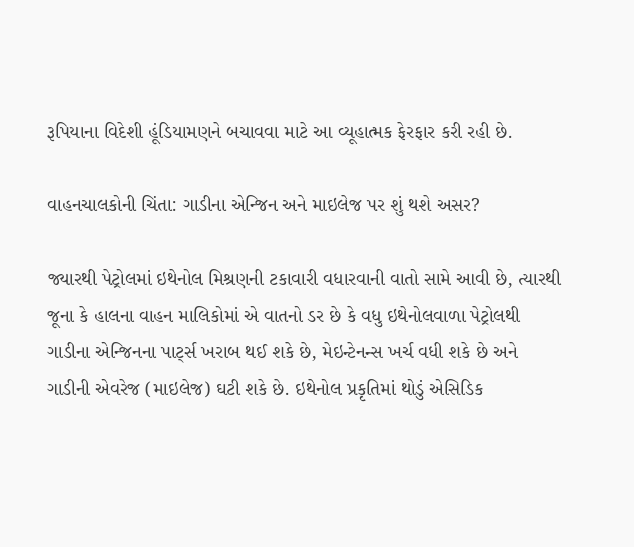રૂપિયાના વિદેશી હૂંડિયામણને બચાવવા માટે આ વ્યૂહાત્મક ફેરફાર કરી રહી છે.

વાહનચાલકોની ચિંતા: ગાડીના એન્જિન અને માઇલેજ પર શું થશે અસર?

જ્યારથી પેટ્રોલમાં ઇથેનોલ મિશ્રણની ટકાવારી વધારવાની વાતો સામે આવી છે, ત્યારથી જૂના કે હાલના વાહન માલિકોમાં એ વાતનો ડર છે કે વધુ ઇથેનોલવાળા પેટ્રોલથી ગાડીના એન્જિનના પાર્ટ્સ ખરાબ થઈ શકે છે, મેઇન્ટેનન્સ ખર્ચ વધી શકે છે અને ગાડીની એવરેજ (માઇલેજ) ઘટી શકે છે. ઇથેનોલ પ્રકૃતિમાં થોડું એસિડિક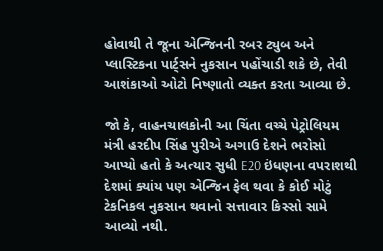હોવાથી તે જૂના એન્જિનની રબર ટ્યુબ અને પ્લાસ્ટિકના પાર્ટ્સને નુકસાન પહોંચાડી શકે છે, તેવી આશંકાઓ ઓટો નિષ્ણાતો વ્યક્ત કરતા આવ્યા છે.

જો કે, વાહનચાલકોની આ ચિંતા વચ્ચે પેટ્રોલિયમ મંત્રી હરદીપ સિંહ પુરીએ અગાઉ દેશને ભરોસો આપ્યો હતો કે અત્યાર સુધી E20 ઇંધણના વપરાશથી દેશમાં ક્યાંય પણ એન્જિન ફેલ થવા કે કોઈ મોટું ટેકનિકલ નુકસાન થવાનો સત્તાવાર કિસ્સો સામે આવ્યો નથી.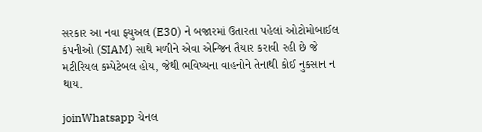સરકાર આ નવા ફ્યુઅલ (E30) ને બજારમાં ઉતારતા પહેલાં ઓટોમોબાઈલ કંપનીઓ (SIAM) સાથે મળીને એવા એન્જિન તૈયાર કરાવી રહી છે જે મટીરિયલ કમ્પેટેબલ હોય, જેથી ભવિષ્યના વાહનોને તેનાથી કોઈ નુકસાન ન થાય.

joinWhatsapp ચેનલ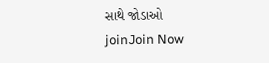સાથે જોડાઓ
joinJoin Now